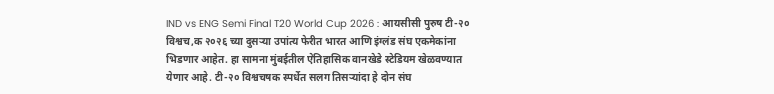IND vs ENG Semi Final T20 World Cup 2026 : आयसीसी पुरुष टी-२० विश्वच,क २०२६ च्या दुसऱ्या उपांत्य फेरीत भारत आणि इंग्लंड संघ एकमेकांना भिडणार आहेत. हा सामना मुंबईतील ऐतिहासिक वानखेडे स्टेडियम खेळवण्यात येणार आहे. टी-२० विश्वचषक स्पर्धेत सलग तिसऱ्यांदा हे दोन संघ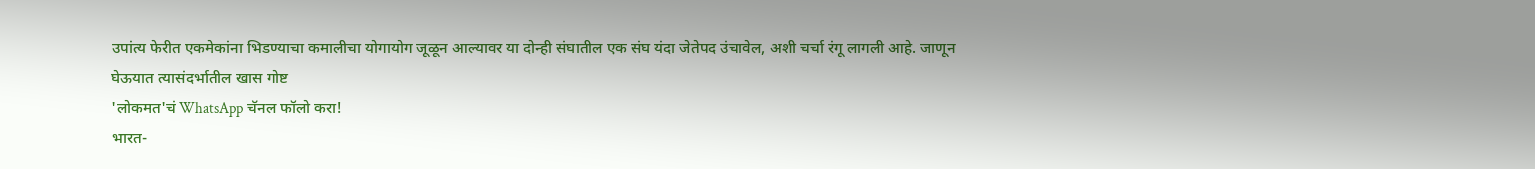उपांत्य फेरीत एकमेकांना भिडण्याचा कमालीचा योगायोग जूळून आल्यावर या दोन्ही संघातील एक संघ यंदा जेतेपद उंचावेल, अशी चर्चा रंगू लागली आहे. जाणून घेऊयात त्यासंदर्भातील खास गोष्ट
'लोकमत'चं WhatsApp चॅनल फॉलो करा!
भारत-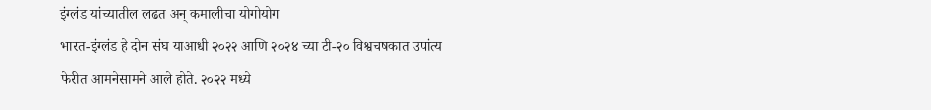इंग्लंड यांच्यातील लढत अन् कमालीचा योगोयोग
भारत-इंग्लंड हे दोन संघ याआधी २०२२ आणि २०२४ च्या टी-२० विश्वचषकात उपांत्य फेरीत आमनेसामने आले होते. २०२२ मध्ये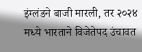इंग्लंडने बाजी मारली, तर २०२४ मध्ये भारताने विजेतेपद उंचावत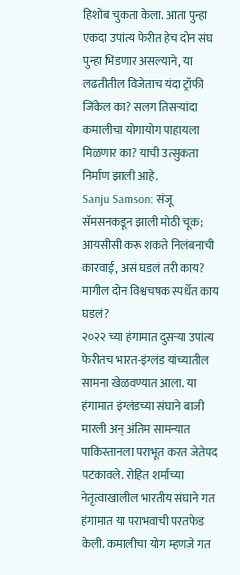हिशोब चुकता केला. आता पुन्हा एकदा उपांत्य फेरीत हेच दोन संघ पुन्हा भिडणार असल्याने, या लढतीतील विजेताच यंदा ट्रॉफी जिंकेल का? सलग तिसऱ्यांदा कमालीचा योगायोग पाहायला मिळणार का? याची उत्सुकता निर्माण झाली आहे.
Sanju Samson: संजू सॅमसनकडून झाली मोठी चूक; आयसीसी करू शकते निलंबनाची कारवाई, असं घडलं तरी काय?
मागील दोन विश्वचषक स्पर्धेत काय घडलं?
२०२२ च्या हंगामात दुसऱ्या उपांत्य फेरीतच भारत-इंग्लंड यांच्यातील सामना खेळवण्यात आला. या हंगामात इंग्लंडच्या संघाने बाजी मारली अन् अंतिम सामन्यात पाकिस्तानला पराभूत करत जेतेपद पटकावले. रोहित शर्माच्या नेतृत्वाखालील भारतीय संघाने गत हंगामात या पराभवाची परतफेड केली. कमालीचा योग म्हणजे गत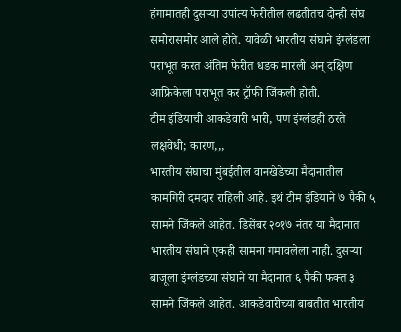हंगामातही दुसऱ्या उपांत्य फेरीतील लढतीतच दोन्ही संघ समोरासमोर आले होते. यावेळी भारतीय संघाने इंग्लंडला पराभूत करत अंतिम फेरीत धडक मारली अन् दक्षिण आफ्रिकेला पराभूत कर ट्रॉफी जिंकली होती.
टीम इंडियाची आकडेवारी भारी, पण इंग्लंडही ठरते लक्षवेधी; कारण,,,
भारतीय संघाचा मुंबईतील वानखेडेच्या मैदानातील कामगिरी दमदार राहिली आहे. इथं टीम इंडियाने ७ पैकी ५ सामने जिंकले आहेत. डिसेंबर २०१७ नंतर या मैदानात भारतीय संघाने एकही सामना गमावलेला नाही. दुसऱ्या बाजूला इंग्लंडच्या संघाने या मैदानात ६ पैकी फक्त ३ सामने जिंकले आहेत. आकडेवारीच्या बाबतीत भारतीय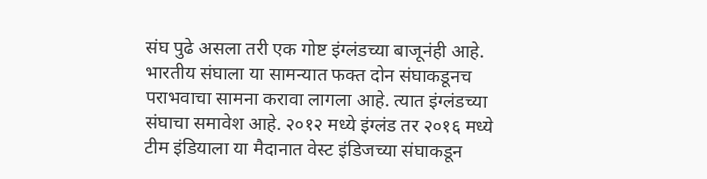संघ पुढे असला तरी एक गोष्ट इंग्लंडच्या बाजूनंही आहे. भारतीय संघाला या सामन्यात फक्त दोन संघाकडूनच पराभवाचा सामना करावा लागला आहे. त्यात इंग्लंडच्या संघाचा समावेश आहे. २०१२ मध्ये इंग्लंड तर २०१६ मध्ये टीम इंडियाला या मैदानात वेस्ट इंडिजच्या संघाकडून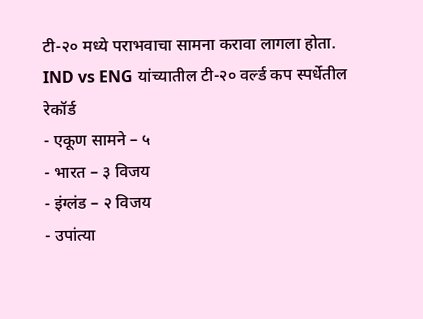टी-२० मध्ये पराभवाचा सामना करावा लागला होता.
IND vs ENG यांच्यातील टी-२० वर्ल्ड कप स्पर्धेतील रेकॉर्ड
- एकूण सामने – ५
- भारत – ३ विजय
- इंग्लंड – २ विजय
- उपांत्या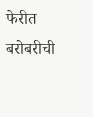फेरीत बरोबरीची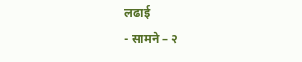लढाई
- सामने – २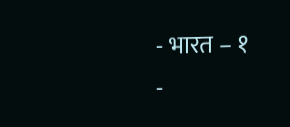- भारत – १
-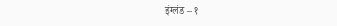इंग्लंड – १